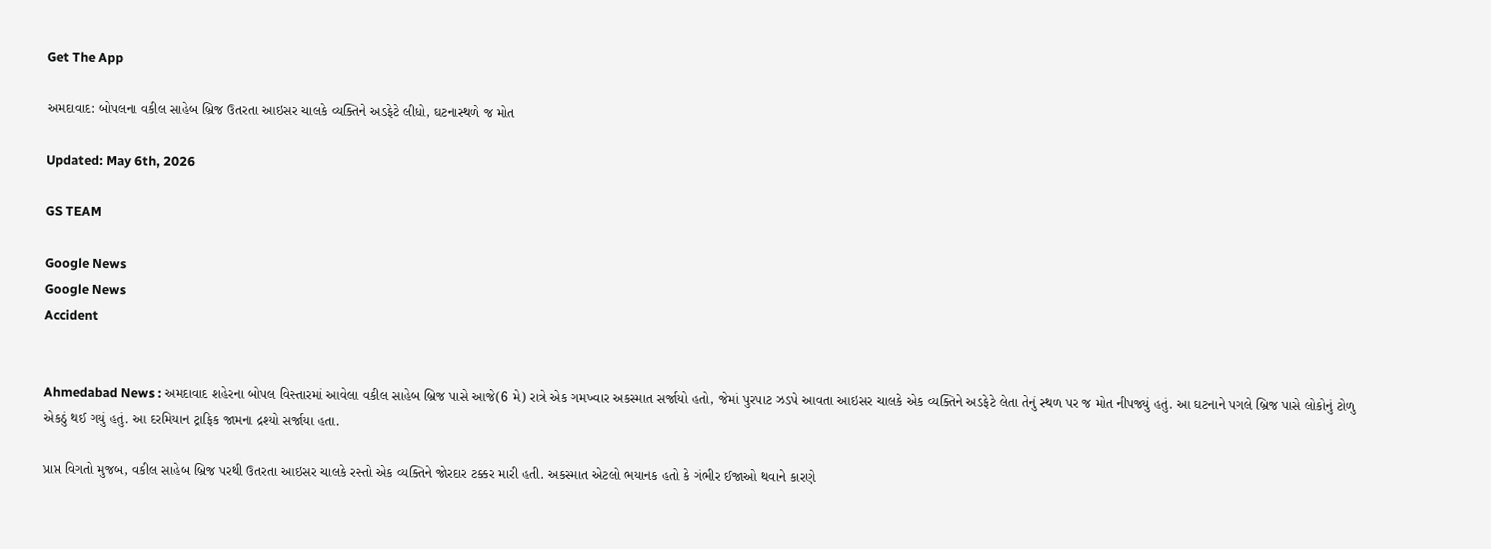Get The App

અમદાવાદ: બોપલના વકીલ સાહેબ બ્રિજ ઉતરતા આઇસર ચાલકે વ્યક્તિને અડફેટે લીધો, ઘટનાસ્થળે જ મોત

Updated: May 6th, 2026

GS TEAM

Google News
Google News
Accident


Ahmedabad News : અમદાવાદ શહેરના બોપલ વિસ્તારમાં આવેલા વકીલ સાહેબ બ્રિજ પાસે આજે(6 મે) રાત્રે એક ગમખ્વાર અકસ્માત સર્જાયો હતો, જેમાં પુરપાટ ઝડપે આવતા આઇસર ચાલકે એક વ્યક્તિને અડફેટે લેતા તેનું સ્થળ પર જ મોત નીપજ્યું હતું. આ ઘટનાને પગલે બ્રિજ પાસે લોકોનું ટોળુ એકઠું થઈ ગયું હતું. આ દરમિયાન ટ્રાફિક જામના દ્રશ્યો સર્જાયા હતા.

પ્રાપ્ત વિગતો મુજબ, વકીલ સાહેબ બ્રિજ પરથી ઉતરતા આઇસર ચાલકે રસ્તો એક વ્યક્તિને જોરદાર ટક્કર મારી હતી. અકસ્માત એટલો ભયાનક હતો કે ગંભીર ઈજાઓ થવાને કારણે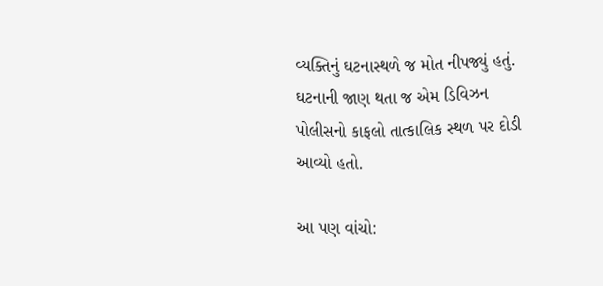વ્યક્તિનું ઘટનાસ્થળે જ મોત નીપજ્યું હતું. ઘટનાની જાણ થતા જ એમ ડિવિઝન પોલીસનો કાફલો તાત્કાલિક સ્થળ પર દોડી આવ્યો હતો.

આ પણ વાંચો: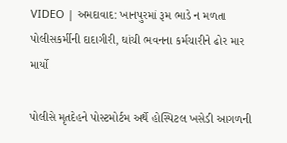VIDEO | અમદાવાદ: ખાનપુરમાં રૂમ ભાડે ન મળતા પોલીસકર્મીની દાદાગીરી, ઘાંચી ભવનના કર્મચારીને ઢોર માર માર્યો

પોલીસે મૃતદેહને પોસ્ટમોર્ટમ અર્થે હોસ્પિટલ ખસેડી આગળની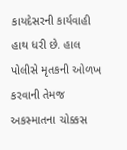કાયદેસરની કાર્યવાહી હાથ ધરી છે. હાલ પોલીસે મૃતકની ઓળખ કરવાની તેમજ અકસ્માતના ચોક્કસ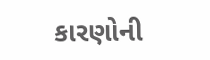કારણોની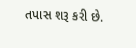તપાસ શરૂ કરી છે.